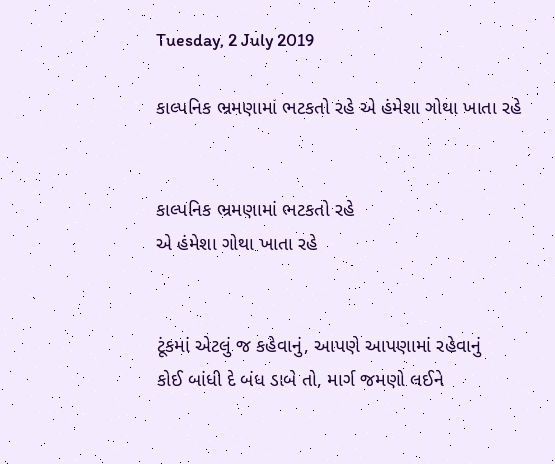Tuesday, 2 July 2019

કાલ્પનિક ભ્રમણામાં ભટકતો રહે એ હંમેશા ગોથા ખાતા રહે


કાલ્પનિક ભ્રમણામાં ભટકતો રહે
એ હંમેશા ગોથા ખાતા રહે


ટૂંકમાં એટલું જ કહેવાનું, આપણે આપણામાં રહેવાનું
કોઈ બાંધી દે બંધ ડાબે તો, માર્ગ જમણો લઈને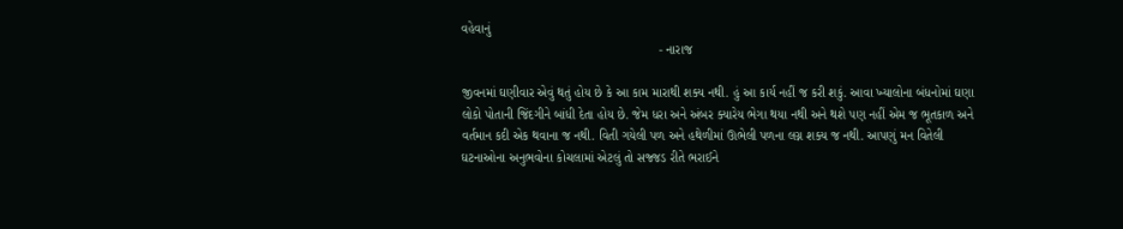વહેવાનું
                                                       - નારાજ

જીવનમાં ઘણીવાર એવું થતું હોય છે કે આ કામ મારાથી શક્ય નથી. હું આ કાર્ય નહીં જ કરી શકું. આવા ખ્યાલોના બંધનોમાં ઘણા લોકો પોતાની જિંદગીને બાંધી દેતા હોય છે. જેમ ધરા અને અંબર ક્યારેય ભેગા થયા નથી અને થશે પણ નહીં એમ જ ભૂતકાળ અને વર્તમાન કદી એક થવાના જ નથી. વિતી ગયેલી પળ અને હથેળીમાં ઊભેલી પળના લગ્ન શક્ય જ નથી. આપણું મન વિતેલી ઘટનાઓના અનુભવોના કોચલામાં એટલું તો સજ્જડ રીતે ભરાઈને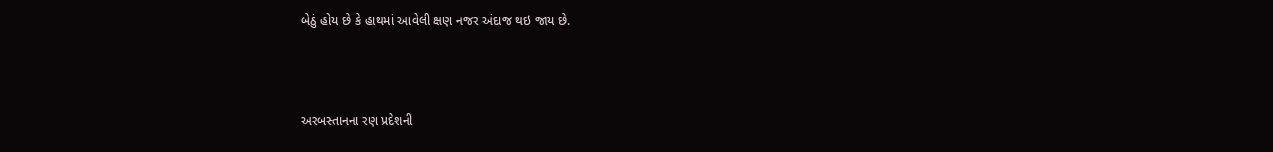બેઠું હોય છે કે હાથમાં આવેલી ક્ષણ નજર અંદાજ થઇ જાય છે.



અરબસ્તાનના રણ પ્રદેશની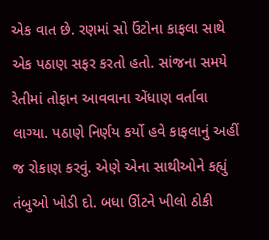એક વાત છે. રણમાં સો ઉંટોના કાફલા સાથે એક પઠાણ સફર કરતો હતો. સાંજના સમયે રેતીમાં તોફાન આવવાના એંધાણ વર્તાવા લાગ્યા. પઠાણે નિર્ણય કર્યો હવે કાફલાનું અહીં જ રોકાણ કરવું. એણે એના સાથીઓને કહ્યું તંબુઓ ખોડી દો. બધા ઊંટને ખીલો ઠોકી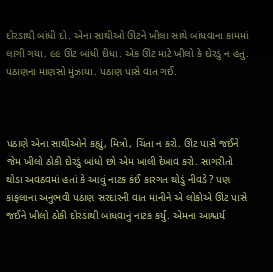દોરડાથી બાંધી દો. એના સાથીઓ ઊંટને ખીલા સાથે બાંધવાના કામમાં લાગી ગયા. ૯૯ ઊંટ બાંધી દીધા. એક ઊંટ માટે ખીલો કે દોરડું ન હતું. પઠાણના માણસો મુંઝાયા. પઠાણ પાસે વાત ગઈ.



પઠાણે એના સાથીઓને કહ્યું, મિત્રો, ચિંતા ન કરો. ઊંટ પાસે જઈને જેમ ખીલો ઠોકી દોરડું બાંધો છો એમ ખાલી દેખાવ કરો. સાગરીતો થોડા અવઠવમાં હતાં કે આવું નાટક કંઈ કારગત થોડું નીવડે ? પણ કાફલાના અનુભવી પઠાણ સરદારની વાત માનીને એ લોકોએ ઊંટ પાસે જઈને ખીલો ઠોકી દોરડાથી બાંધવાનું નાટક કર્યું. એમના આશ્ચર્ય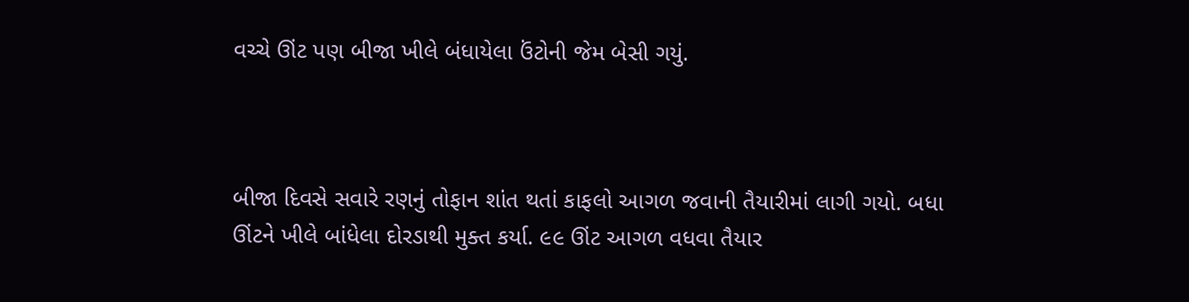વચ્ચે ઊંટ પણ બીજા ખીલે બંધાયેલા ઉંટોની જેમ બેસી ગયું.



બીજા દિવસે સવારે રણનું તોફાન શાંત થતાં કાફલો આગળ જવાની તૈયારીમાં લાગી ગયો. બધા ઊંટને ખીલે બાંધેલા દોરડાથી મુક્ત કર્યા. ૯૯ ઊંટ આગળ વધવા તૈયાર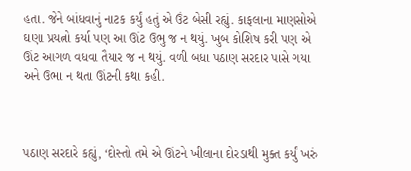હતા. જેને બાંધવાનું નાટક કર્યું હતું એ ઉંટ બેસી રહ્યું. કાફલાના માણસોએ ઘણા પ્રયત્નો કર્યા પણ આ ઊંટ ઉભુ જ ન થયું. ખુબ કોશિષ કરી પણ એ ઊંટ આગળ વધવા તૈયાર જ ન થયું. વળી બધા પઠાણ સરદાર પાસે ગયા અને ઉભા ન થતા ઊંટની કથા કહી.



પઠાણ સરદારે કહ્યું, ‘દોસ્તો તમે એ ઊંટને ખીલાના દોરડાથી મુક્ત કર્યું ખરું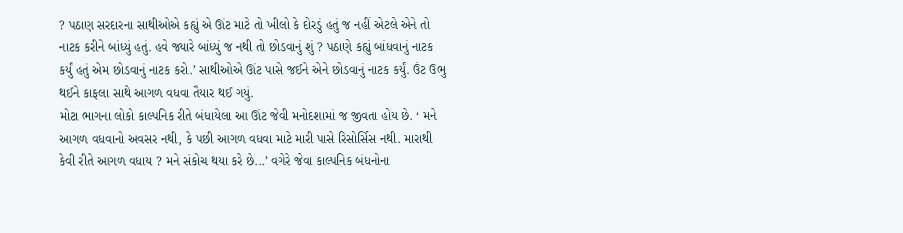? પઠાણ સરદારના સાથીઓએ કહ્યું એ ઊંટ માટે તો ખીલો કે દોરડું હતું જ નહીં એટલે એને તો નાટક કરીને બાંધ્યું હતું. હવે જ્યારે બાંધ્યું જ નથી તો છોડવાનું શું ? પઠાણે કહ્યું બાંધવાનું નાટક કર્યું હતું એમ છોડવાનું નાટક કરો.’ સાથીઓએ ઊંટ પાસે જઈને એને છોડવાનું નાટક કર્યું. ઉંટ ઉભુ થઈને કાફલા સાથે આગળ વધવા તૈયાર થઈ ગયું.
મોટા ભાગના લોકો કાલ્પનિક રીતે બંધાયેલા આ ઊંટ જેવી મનોદશામાં જ જીવતા હોય છે. ‘ મને આગળ વધવાનો અવસર નથી, કે પછી આગળ વધવા માટે મારી પાસે રિસોર્સિસ નથી. મારાથી કેવી રીતે આગળ વધાય ? મને સંકોચ થયા કરે છે...’ વગેરે જેવા કાલ્પનિક બંધનોના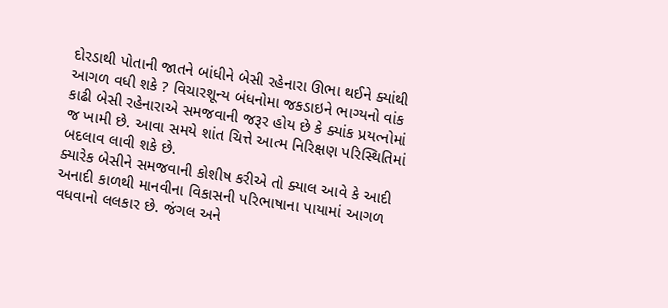દોરડાથી પોતાની જાતને બાંધીને બેસી રહેનારા ઊભા થઈને ક્યાંથી આગળ વધી શકે ? વિચારશૂન્ય બંધનોમા જકડાઇને ભાગ્યનો વાંક કાઢી બેસી રહેનારાએ સમજવાની જરૂર હોય છે કે ક્યાંક પ્રયત્નોમાં જ ખામી છે. આવા સમયે શાંત ચિત્તે આત્મ નિરિક્ષણ પરિસ્થિતિમાં બદલાવ લાવી શકે છે.
ક્યારેક બેસીને સમજવાની કોશીષ કરીએ તો ક્યાલ આવે કે આદી અનાદી કાળથી માનવીના વિકાસની પરિભાષાના પાયામાં આગળ વધવાનો લલકાર છે. જંગલ અને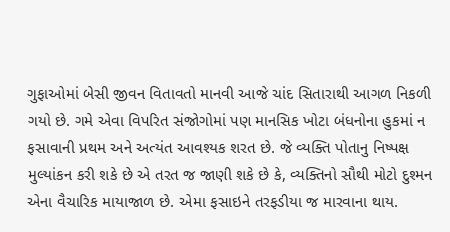ગુફાઓમાં બેસી જીવન વિતાવતો માનવી આજે ચાંદ સિતારાથી આગળ નિકળી ગયો છે. ગમે એવા વિપરિત સંજોગોમાં પણ માનસિક ખોટા બંધનોના હુકમાં ન ફસાવાની પ્રથમ અને અત્યંત આવશ્યક શરત છે. જે વ્યક્તિ પોતાનુ નિષ્પક્ષ મુલ્યાંકન કરી શકે છે એ તરત જ જાણી શકે છે કે, વ્યક્તિનો સૌથી મોટો દુશ્મન એના વૈચારિક માયાજાળ છે. એમા ફસાઇને તરફડીયા જ મારવાના થાય.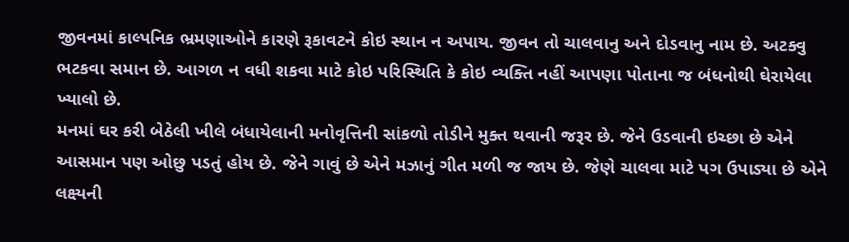જીવનમાં કાલ્પનિક ભ્રમણાઓને કારણે રૂકાવટને કોઇ સ્થાન ન અપાય. જીવન તો ચાલવાનુ અને દોડવાનુ નામ છે. અટક્વુ ભટકવા સમાન છે. આગળ ન વધી શકવા માટે કોઇ પરિસ્થિતિ કે કોઇ વ્યક્તિ નહીં આપણા પોતાના જ બંધનોથી ઘેરાયેલા ખ્યાલો છે.
મનમાં ઘર કરી બેઠેલી ખીલે બંધાયેલાની મનોવૃત્તિની સાંકળો તોડીને મુક્ત થવાની જરૂર છે. જેને ઉડવાની ઇચ્છા છે એને આસમાન પણ ઓછુ પડતું હોય છે. જેને ગાવું છે એને મઝાનું ગીત મળી જ જાય છે. જેણે ચાલવા માટે પગ ઉપાડ્યા છે એને લક્ષ્યની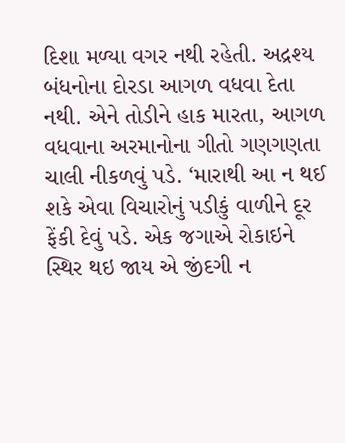દિશા મળ્યા વગર નથી રહેતી. અદ્રશ્ય બંધનોના દોરડા આગળ વધવા દેતા નથી. એને તોડીને હાક મારતા, આગળ વધવાના અરમાનોના ગીતો ગણગણતા ચાલી નીકળવું પડે. ‘મારાથી આ ન થઈ શકે એવા વિચારોનું પડીકું વાળીને દૂર ફેંકી દેવું પડે. એક જગાએ રોકાઇને સ્થિર થઇ જાય એ જીંદગી ન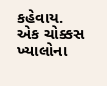કહેવાય. એક ચોક્કસ ખ્યાલોના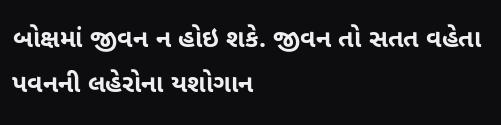બોક્ષમાં જીવન ન હોઇ શકે. જીવન તો સતત વહેતા પવનની લહેરોના યશોગાન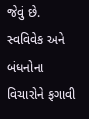જેવું છે. સ્વવિવેક અને બંધનોના વિચારોને ફગાવી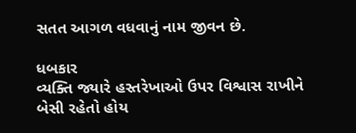સતત આગળ વધવાનું નામ જીવન છે.

ધબકાર
વ્યક્તિ જ્યારે હસ્તરેખાઓ ઉપર વિશ્વાસ રાખીને બેસી રહેતો હોય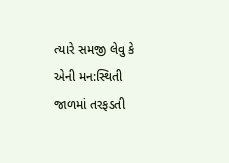ત્યારે સમજી લેવુ કે એની મન:સ્થિતી જાળમાં તરફડતી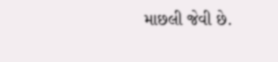માછલી જેવી છે.